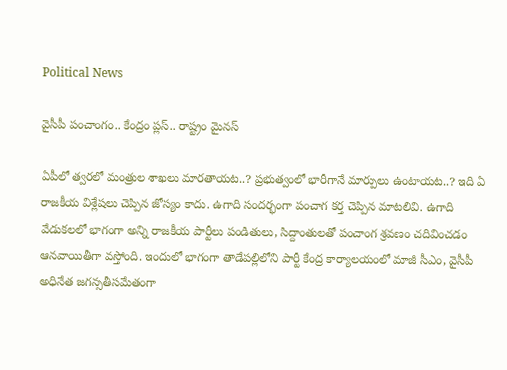Political News

వైసీపీ పంచాంగం.. కేంద్రం ప్లస్.. రాష్ట్రం మైనస్

ఏపీలో త్వరలో మంత్రుల శాఖలు మారతాయట..? ప్రభుత్వంలో భారీగానే మార్పులు ఉంటాయట..? ఇది ఏ రాజకీయ విశ్లేషలు చెప్పిన జోస్యం కాదు. ఉగాది సందర్భంగా పంచాగ కర్త చెప్పిన మాటలివి. ఉగాది వేడుకలలో భాగంగా అన్ని రాజకీయ పార్టీలు పండితులు, సిద్దాంతులతో పంచాంగ శ్రవణం చదివించడం ఆనవాయితీగా వస్తోంది. ఇందులో భాగంగా తాడేపల్లిలోని పార్టీ కేంద్ర కార్యాలయంలో మాజీ సీఎం, వైసీపీ అధినేత జగన్సతీసమేతంగా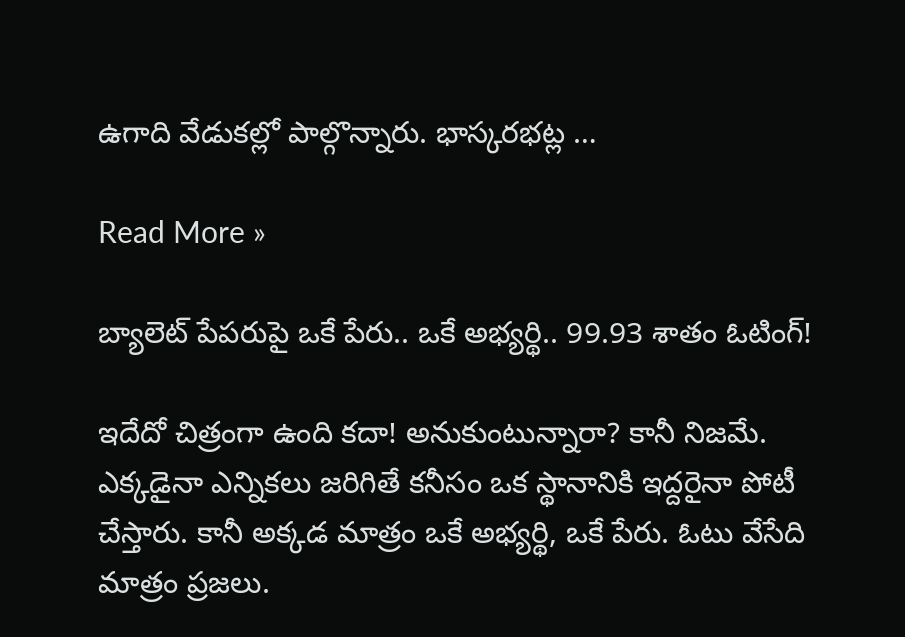ఉగాది వేడుకల్లో పాల్గొన్నారు. భాస్కరభట్ల …

Read More »

బ్యాలెట్ పేపరుపై ఒకే పేరు.. ఒకే అభ్యర్థి.. 99.93 శాతం ఓటింగ్!

ఇదేదో చిత్రంగా ఉంది కదా! అనుకుంటున్నారా? కానీ నిజమే. ఎక్కడైనా ఎన్నికలు జరిగితే కనీసం ఒక స్థానానికి ఇద్దరైనా పోటీ చేస్తారు. కానీ అక్కడ మాత్రం ఒకే అభ్యర్థి, ఒకే పేరు. ఓటు వేసేది మాత్రం ప్రజలు.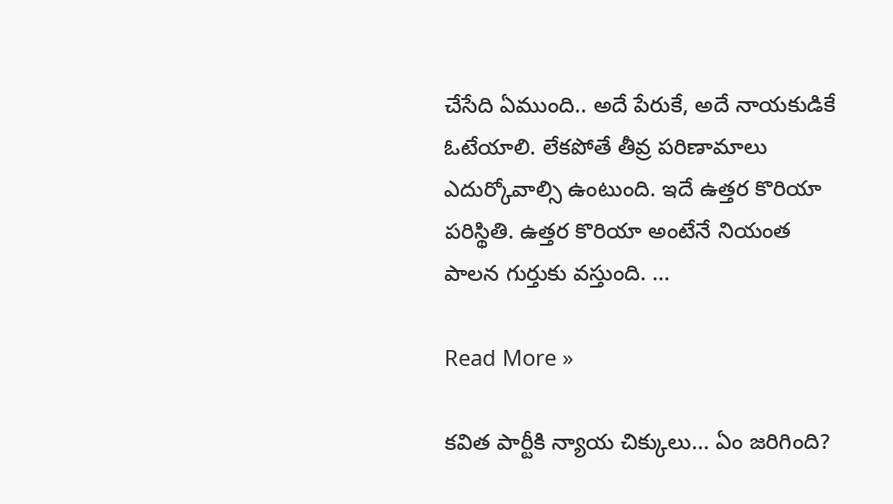చేసేది ఏముంది.. అదే పేరుకే, అదే నాయకుడికే ఓటేయాలి. లేకపోతే తీవ్ర పరిణామాలు ఎదుర్కోవాల్సి ఉంటుంది. ఇదే ఉత్తర కొరియా పరిస్థితి. ఉత్తర కొరియా అంటేనే నియంత పాలన గుర్తుకు వస్తుంది. …

Read More »

క‌విత పార్టీకి న్యాయ చిక్కులు… ఏం జరిగింది?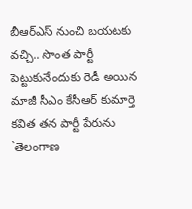బీఆర్ఎస్ నుంచి బ‌య‌ట‌కు వ‌చ్చి.. సొంత పార్టీ పెట్టుకునేందుకు రెడీ అయిన మాజీ సీఎం కేసీఆర్ కుమార్తె క‌విత త‌న పార్టీ పేరును `తెలంగాణ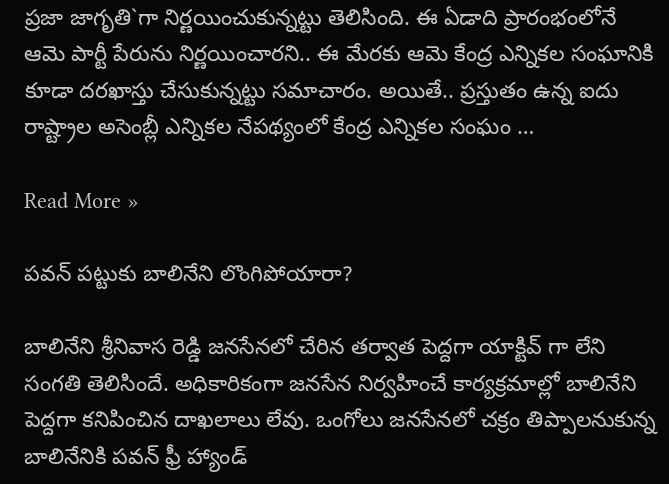ప్ర‌జా జాగృతి`గా నిర్ణ‌యించుకున్న‌ట్టు తెలిసింది. ఈ ఏడాది ప్రారంభంలోనే ఆమె పార్టీ పేరును నిర్ణ‌యించార‌ని.. ఈ మేర‌కు ఆమె కేంద్ర ఎన్నిక‌ల సంఘానికి కూడా ద‌ర‌ఖాస్తు చేసుకున్న‌ట్టు స‌మాచారం. అయితే.. ప్ర‌స్తుతం ఉన్న ఐదు రాష్ట్రాల అసెంబ్లీ ఎన్నిక‌ల నేప‌థ్యంలో కేంద్ర ఎన్నిక‌ల సంఘం …

Read More »

పవన్ పట్టుకు బాలినేని లొంగిపోయారా?

బాలినేని శ్రీనివాస రెడ్డి జనసేనలో చేరిన తర్వాత పెద్దగా యాక్టివ్ గా లేని సంగతి తెలిసిందే. అధికారికంగా జనసేన నిర్వహించే కార్యక్రమాల్లో బాలినేని పెద్దగా కనిపించిన దాఖలాలు లేవు. ఒంగోలు జనసేనలో చక్రం తిప్పాలనుకున్న బాలినేనికి పవన్ ఫ్రీ హ్యాండ్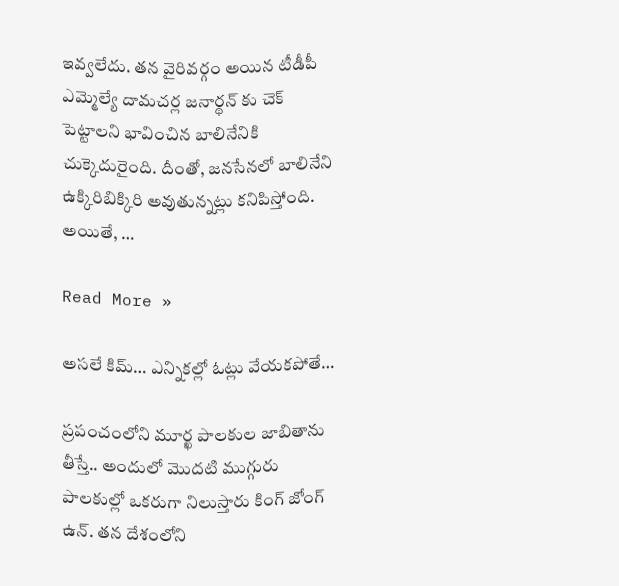ఇవ్వలేదు. తన వైరివర్గం అయిన టీడీపీ ఎమ్మెల్యే దామచర్ల జనార్థన్ కు చెక్ పెట్టాలని భావించిన బాలినేనికి చుక్కెదురైంది. దీంతో, జనసేనలో బాలినేని ఉక్కిరిబిక్కిరి అవుతున్నట్లు కనిపిస్తోంది. అయితే, …

Read More »

అసలే కిమ్… ఎన్నికల్లో ఓట్లు వేయకపోతే…

ప్రపంచంలోని మూర్ఖ పాలకుల జాబితాను తీస్తే.. అందులో మొదటి ముగ్గురు పాలకుల్లో ఒకరుగా నిలుస్తారు కింగ్ జోంగ్ ఉన్. తన దేశంలోని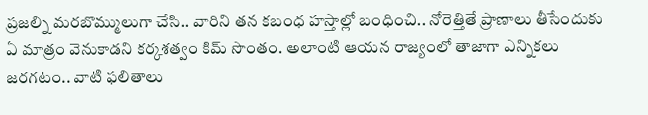ప్రజల్ని మరబొమ్ములుగా చేసి.. వారిని తన కబంధ హస్తాల్లో బంధించి.. నోరెత్తితే ప్రాణాలు తీసేందుకు ఏ మాత్రం వెనుకాడని కర్కశత్వం కిమ్ సొంతం. అలాంటి ఆయన రాజ్యంలో తాజాగా ఎన్నికలు జరగటం.. వాటి ఫలితాలు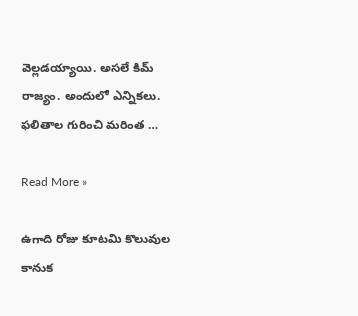వెల్లడయ్యాయి. అసలే కిమ్ రాజ్యం. అందులో ఎన్నికలు. ఫలితాల గురించి మరింత …

Read More »

ఉగాది రోజు కూటమి కొలువుల కానుక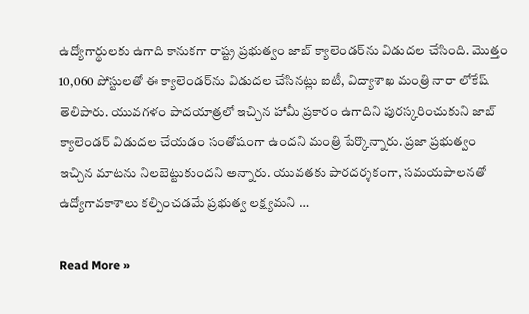ఉద్యోగార్థులకు ఉగాది కానుకగా రాష్ట్ర ప్రభుత్వం జాబ్ క్యాలెండర్‌ను విడుదల చేసింది. మొత్తం 10,060 పోస్టులతో ఈ క్యాలెండర్‌ను విడుదల చేసినట్లు ఐటీ, విద్యాశాఖ మంత్రి నారా లోకేష్ తెలిపారు. యువగళం పాదయాత్రలో ఇచ్చిన హామీ ప్రకారం ఉగాదిని పురస్కరించుకుని జాబ్ క్యాలెండర్ విడుదల చేయడం సంతోషంగా ఉందని మంత్రి పేర్కొన్నారు. ప్రజా ప్రభుత్వం ఇచ్చిన మాటను నిలబెట్టుకుందని అన్నారు. యువతకు పారదర్శకంగా, సమయపాలనతో ఉద్యోగావకాశాలు కల్పించడమే ప్రభుత్వ లక్ష్యమని …

Read More »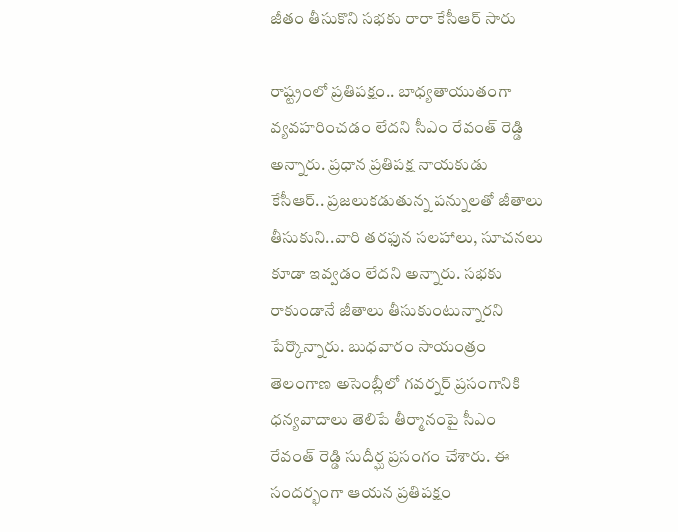జీతం తీసుకొని సభకు రారా కేసీఆర్ సారు

రాష్ట్రంలో ప్ర‌తిప‌క్షం.. బాధ్య‌తాయుతంగా వ్య‌వ‌హ‌రించ‌డం లేద‌ని సీఎం రేవంత్ రెడ్డి అన్నారు. ప్ర‌ధాన ప్ర‌తిప‌క్ష నాయ‌కుడు కేసీఆర్‌.. ప్ర‌జ‌లుక‌డుతున్న ప‌న్నుల‌తో జీతాలు తీసుకుని..వారి త‌ర‌ఫున స‌ల‌హాలు, సూచ‌న‌లు కూడా ఇవ్వ‌డం లేద‌ని అన్నారు. స‌భ‌కు రాకుండానే జీతాలు తీసుకుంటున్నార‌ని పేర్కొన్నారు. బుధ‌వారం సాయంత్రం తెలంగాణ అసెంబ్లీలో గ‌వ‌ర్న‌ర్ ప్ర‌సంగానికి ధ‌న్య‌వాదాలు తెలిపే తీర్మానంపై సీఎం రేవంత్ రెడ్డి సుదీర్ఘ ప్ర‌సంగం చేశారు. ఈ సంద‌ర్భంగా ఆయ‌న ప్ర‌తిపక్షం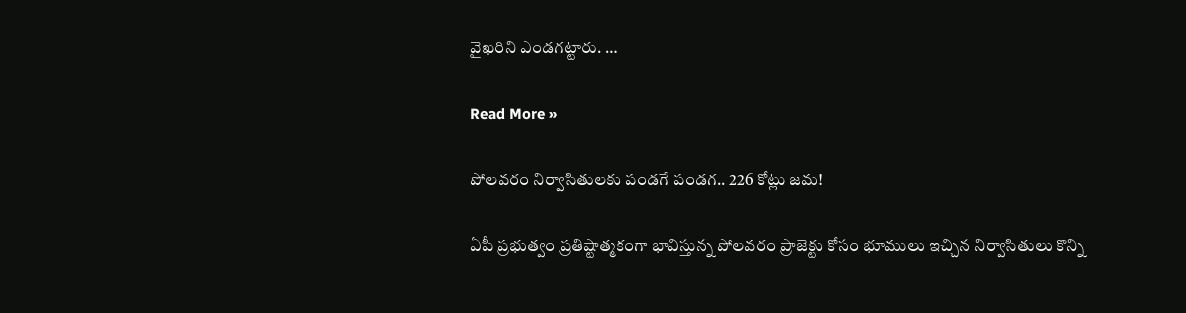వైఖ‌రిని ఎండ‌గ‌ట్టారు. …

Read More »

పోలవరం నిర్వాసితులకు పండగే పండగ.. 226 కోట్లు జమ!

ఏపీ ప్రభుత్వం ప్రతిష్టాత్మకంగా భావిస్తున్న పోలవరం ప్రాజెక్టు కోసం భూములు ఇచ్చిన నిర్వాసితులు కొన్ని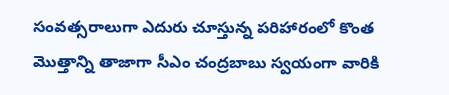సంవత్సరాలుగా ఎదురు చూస్తున్న పరిహారంలో కొంత మొత్తాన్ని తాజాగా సీఎం చంద్రబాబు స్వయంగా వారికి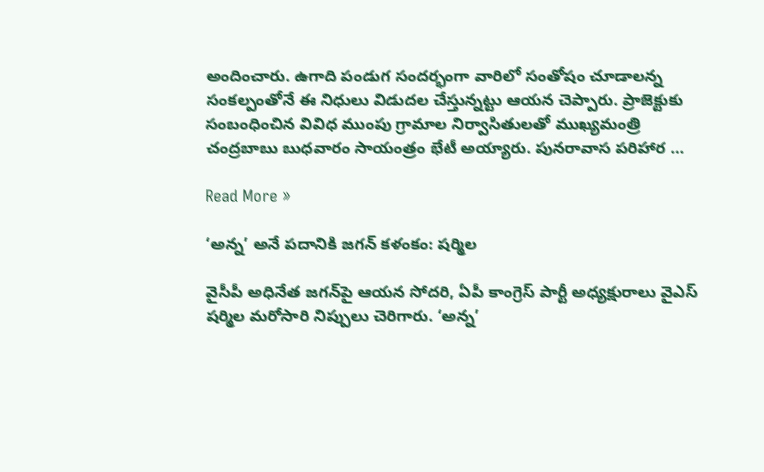అందించారు. ఉగాది పండుగ సందర్భంగా వారిలో సంతోషం చూడాలన్న సంకల్పంతోనే ఈ నిధులు విడుదల చేస్తున్నట్టు ఆయన చెప్పారు. ప్రాజెక్టుకు సంబంధించిన వివిధ ముంపు గ్రామాల నిర్వాసితులతో ముఖ్యమంత్రి చంద్రబాబు బుధవారం సాయంత్రం భేటీ అయ్యారు. పునరావాస పరిహార …

Read More »

‘అన్న’ అనే ప‌దానికి జ‌గ‌న్ క‌ళంకం: ష‌ర్మిల‌

వైసీపీ అధినేత జ‌గ‌న్‌పై ఆయ‌న సోద‌రి, ఏపీ కాంగ్రెస్ పార్టీ అధ్య‌క్షురాలు వైఎస్ ష‌ర్మిల మ‌రోసారి నిప్పులు చెరిగారు. ‘అన్న‌’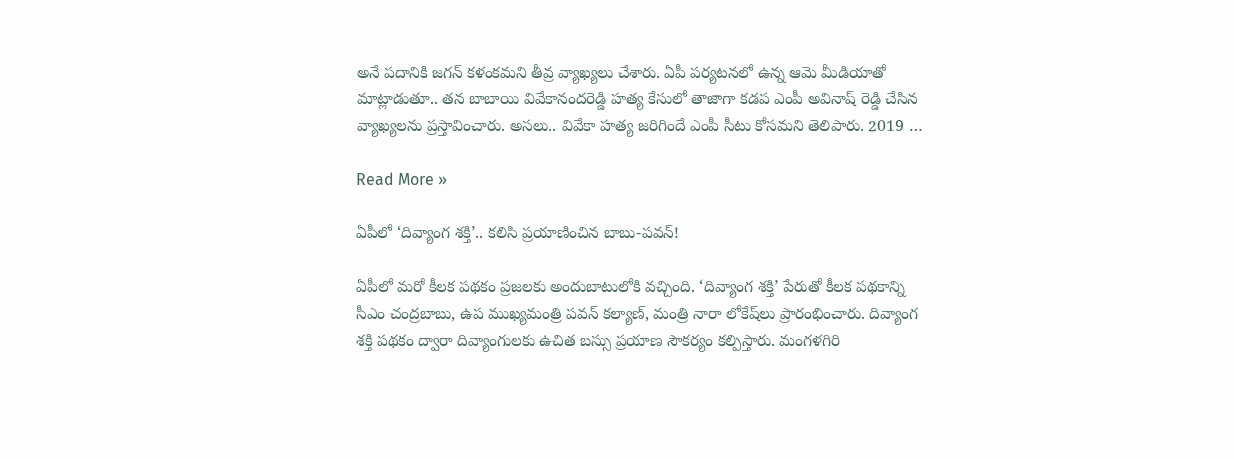అనే ప‌దానికి జ‌గ‌న్ కళంక‌మ‌ని తీవ్ర వ్యాఖ్య‌లు చేశారు. ఏపీ ప‌ర్య‌ట‌న‌లో ఉన్న ఆమె మీడియాతో మాట్లాడుతూ.. త‌న బాబాయి వివేకానంద‌రెడ్డి హ‌త్య కేసులో తాజాగా క‌డ‌ప ఎంపీ అవినాష్ రెడ్డి చేసిన వ్యాఖ్య‌ల‌ను ప్ర‌స్తావించారు. అస‌లు.. వివేకా హ‌త్య జ‌రిగిందే ఎంపీ సీటు కోస‌మ‌ని తెలిపారు. 2019 …

Read More »

ఏపీలో ‘దివ్యాంగ శక్తి’.. క‌లిసి ప్ర‌యాణించిన బాబు-ప‌వ‌న్‌!

ఏపీలో మ‌రో కీల‌క ప‌థ‌కం ప్ర‌జ‌ల‌కు అందుబాటులోకి వ‌చ్చింది. ‘దివ్యాంగ శక్తి’ పేరుతో కీలక ప‌థ‌కాన్ని సీఎం చంద్ర‌బాబు, ఉప ముఖ్య‌మంత్రి ప‌వ‌న్ క‌ల్యాణ్‌, మంత్రి నారా లోకేష్‌లు ప్రారంభించారు. దివ్యాంగ శక్తి పథకం ద్వారా దివ్యాంగులకు ఉచిత బస్సు ప్రయాణ సౌకర్యం క‌ల్పిస్తారు. మంగళగిరి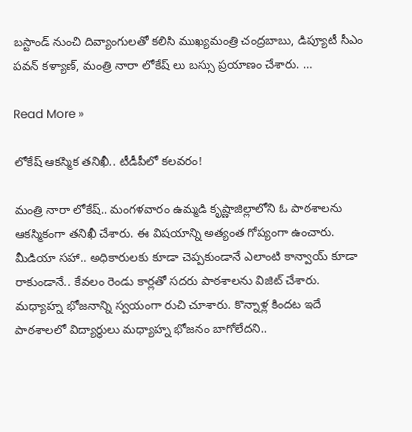బస్టాండ్ నుంచి దివ్యాంగులతో కలిసి ముఖ్యమంత్రి చంద్రబాబు, డిప్యూటీ సీఎం పవన్ కళ్యాణ్, మంత్రి నారా లోకేష్ లు బస్సు ప్రయాణం చేశారు. …

Read More »

లోకేష్ ఆక‌స్మిక త‌నిఖీ.. టీడీపీలో క‌ల‌వ‌రం!

మంత్రి నారా లోకేష్‌.. మంగ‌ళ‌వారం ఉమ్మ‌డి కృష్ణాజిల్లాలోని ఓ పాఠ‌శాల‌ను ఆక‌స్మికంగా త‌నిఖీ చేశారు. ఈ విష‌యాన్ని అత్యంత గోప్యంగా ఉంచారు. మీడియా స‌హా.. అధికారుల‌కు కూడా చెప్ప‌కుండానే ఎలాంటి కాన్వాయ్ కూడా రాకుండానే.. కేవ‌లం రెండు కార్ల‌తో స‌ద‌రు పాఠ‌శాల‌ను విజిట్ చేశారు. మ‌ధ్యాహ్న భోజ‌నాన్ని స్వ‌యంగా రుచి చూశారు. కొన్నాళ్ల కింద‌ట ఇదే పాఠ‌శాల‌లో విద్యార్థులు మ‌ధ్యాహ్న భోజ‌నం బాగోలేద‌ని..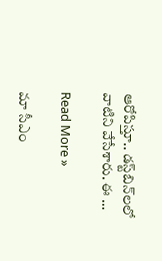ఆరోపిస్తూ.. డ‌స్ట్‌బిన్‌ల‌లో వాటిని వేసేశారు. ఈ …

Read More »

మా సీఎం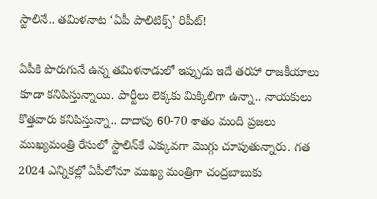స్టాలినే.. త‌మిళ‌నాట ‘ఏపీ పాలిటిక్స్’ రిపీట్‌!

ఏపీకి పొరుగునే ఉన్న త‌మిళ‌నాడులో ఇప్పుడు ఇదే త‌ర‌హా రాజ‌కీయాలు కూడా క‌నిపిస్తున్నాయి. పార్టీలు లెక్క‌కు మిక్కిలిగా ఉన్నా.. నాయ‌కులు కొత్త‌వారు క‌నిపిస్తున్నా.. దాదాపు 60-70 శాతం మంది ప్ర‌జ‌లు ముఖ్య‌మంత్రి రేసులో స్టాలిన్‌కే ఎక్కువ‌గా మొగ్గు చూపుతున్నారు. గ‌త 2024 ఎన్నిక‌ల్లో ఏపీలోనూ ముఖ్య మంత్రిగా చంద్ర‌బాబుకు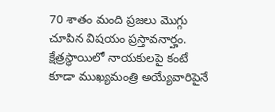70 శాతం మంది ప్ర‌జ‌లు మొగ్గు చూపిన విష‌యం ప్ర‌స్తావ‌నార్హం. క్షేత్ర‌స్థాయిలో నాయ‌కులపై కంటే కూడా ముఖ్య‌మంత్రి అయ్యేవారిపైనే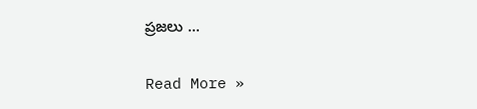ప్ర‌జ‌లు …

Read More »